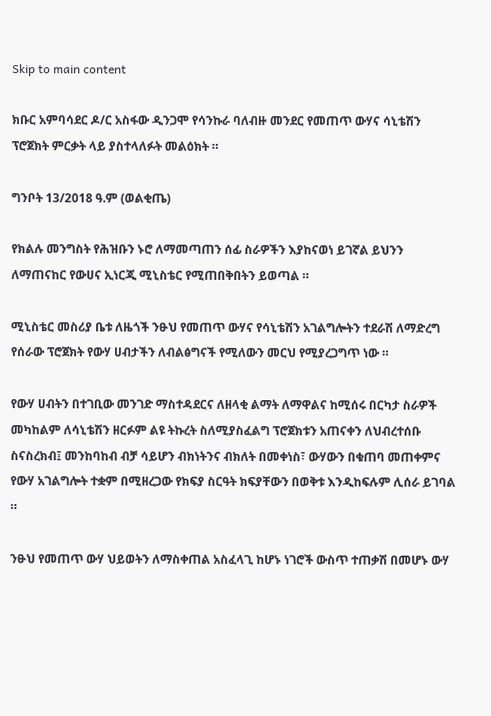Skip to main content

ክቡር አምባሳደር ዶ/ር አስፋው ዲንጋሞ የሳንኩራ ባለብዙ መንደር የመጠጥ ውሃና ሳኒቴሽን ፕሮጀክት ምርቃት ላይ ያስተላለፉት መልዕክት ።

ግንቦት 13/2018 ዓ.ም (ወልቂጤ)

የክልሉ መንግስት የሕዝቡን ኑሮ ለማመጣጠን ሰፊ ስራዎችን እያከናወነ ይገኛል ይህንን ለማጠናከር የውሀና ኢነርጂ ሚኒስቴር የሚጠበቅበትን ይወጣል ።

ሚኒስቴር መስሪያ ቤቱ ለዜጎች ንፁህ የመጠጥ ውሃና የሳኒቴሽን አገልግሎትን ተደራሽ ለማድረግ የሰራው ፕሮጀክት የውሃ ሀብታችን ለብልፅግናች የሚለውን መርህ የሚያረጋግጥ ነው ።

የውሃ ሀብትን በተገቢው መንገድ ማስተዳደርና ለዘላቂ ልማት ለማዋልና ከሚሰሩ በርካታ ስራዎች መካከልም ለሳኒቴሽን ዘርፉም ልዩ ትኩረት ስለሚያስፈልግ ፕሮጀክቱን አጠናቀን ለህብረተሰቡ ስናስረክብ፤ መንከባከብ ብቻ ሳይሆን ብክነትንና ብክለት በመቀነስ፣ ውሃውን በቁጠባ መጠቀምና የውሃ አገልግሎት ተቋም በሚዘረጋው የክፍያ ስርዓት ክፍያቸውን በወቅቱ እንዲከፍሉም ሊሰራ ይገባል ።

ንፁህ የመጠጥ ውሃ ህይወትን ለማስቀጠል አስፈላጊ ከሆኑ ነገሮች ውስጥ ተጠቃሽ በመሆኑ ውሃ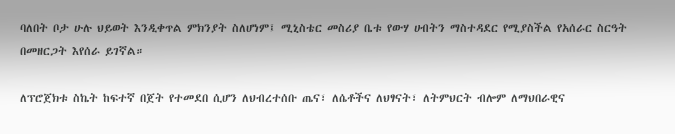ባለበት ቦታ ሁሉ ህይወት እንዲቀጥል ምክንያት ስለሆነም፤ ሚኒስቴር መስሪያ ቤቱ የውሃ ሀብትን ማስተዳደር የሚያስችል የአሰራር ስርዓት በመዘርጋት እየሰራ ይገኛል።

ለፕሮጀክቱ ስኬት ከፍተኛ በጀት የተመደበ ሲሆን ለህብረተሰቡ ጤና፣ ለሴቶችና ለህፃናት፣ ለትምህርት ብሎም ለማህበራዊና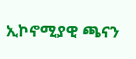ኢኮኖሚያዊ ጫናን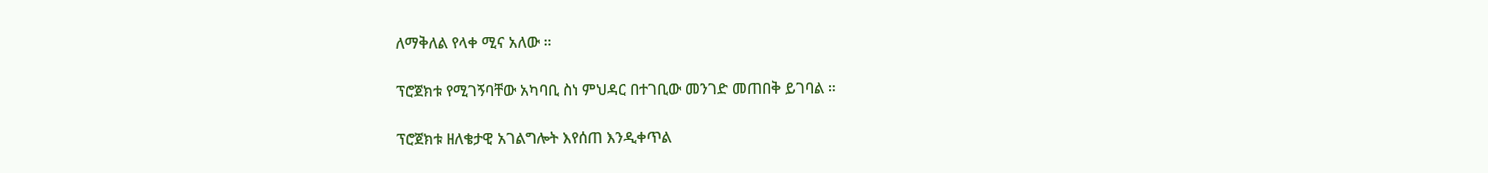ለማቅለል የላቀ ሚና አለው ።

ፕሮጀክቱ የሚገኝባቸው አካባቢ ስነ ምህዳር በተገቢው መንገድ መጠበቅ ይገባል ።

ፕሮጀክቱ ዘለቄታዊ አገልግሎት እየሰጠ እንዲቀጥል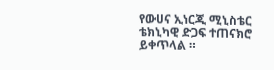የውሀና ኢነርጂ ሚኒስቴር ቴክኒካዊ ድጋፍ ተጠናክሮ ይቀጥላል ።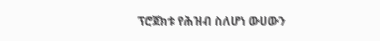ፕሮጀክቱ የሕዝብ ስለሆነ ውሀውን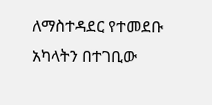ለማስተዳደር የተመደቡ አካላትን በተገቢው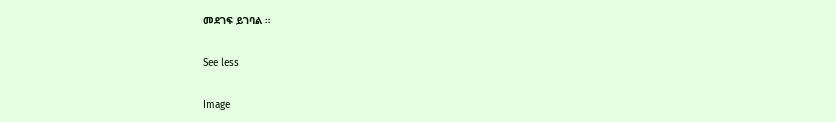መደገፍ ይገባል ።

See less

Image